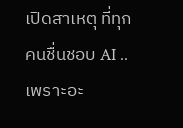เปิดสาเหตุ ที่ทุกคนชื่นชอบ AI .. เพราะอะ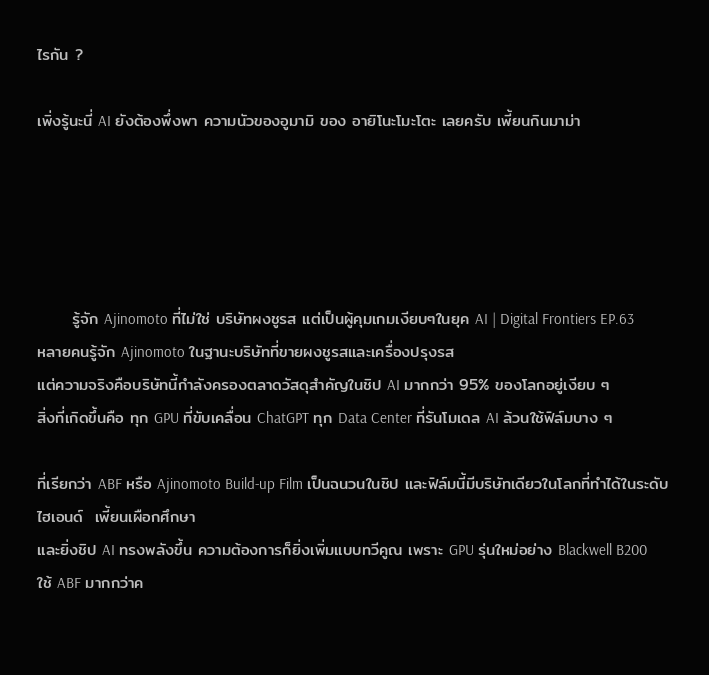ไรกัน ?

เพิ่งรู้นะนี่ AI ยังต้องพึ่งพา ความนัวของอูมามิ ของ อายิโนะโมะโตะ เลยครับ เพี้ยนกินมาม่า





      รู้จัก Ajinomoto ที่ไม่ใช่ บริษัทผงชูรส แต่เป็นผู้คุมเกมเงียบๆในยุค AI | Digital Frontiers EP.63
หลายคนรู้จัก Ajinomoto ในฐานะบริษัทที่ขายผงชูรสและเครื่องปรุงรส
แต่ความจริงคือบริษัทนี้กำลังครองตลาดวัสดุสำคัญในชิป AI มากกว่า 95% ของโลกอยู่เงียบ ๆ
สิ่งที่เกิดขึ้นคือ ทุก GPU ที่ขับเคลื่อน ChatGPT ทุก Data Center ที่รันโมเดล AI ล้วนใช้ฟิล์มบาง ๆ

ที่เรียกว่า ABF หรือ Ajinomoto Build-up Film เป็นฉนวนในชิป และฟิล์มนี้มีบริษัทเดียวในโลกที่ทำได้ในระดับไฮเอนด์  เพี้ยนเผือกศึกษา
และยิ่งชิป AI ทรงพลังขึ้น ความต้องการก็ยิ่งเพิ่มแบบทวีคูณ เพราะ GPU รุ่นใหม่อย่าง Blackwell B200
ใช้ ABF มากกว่าค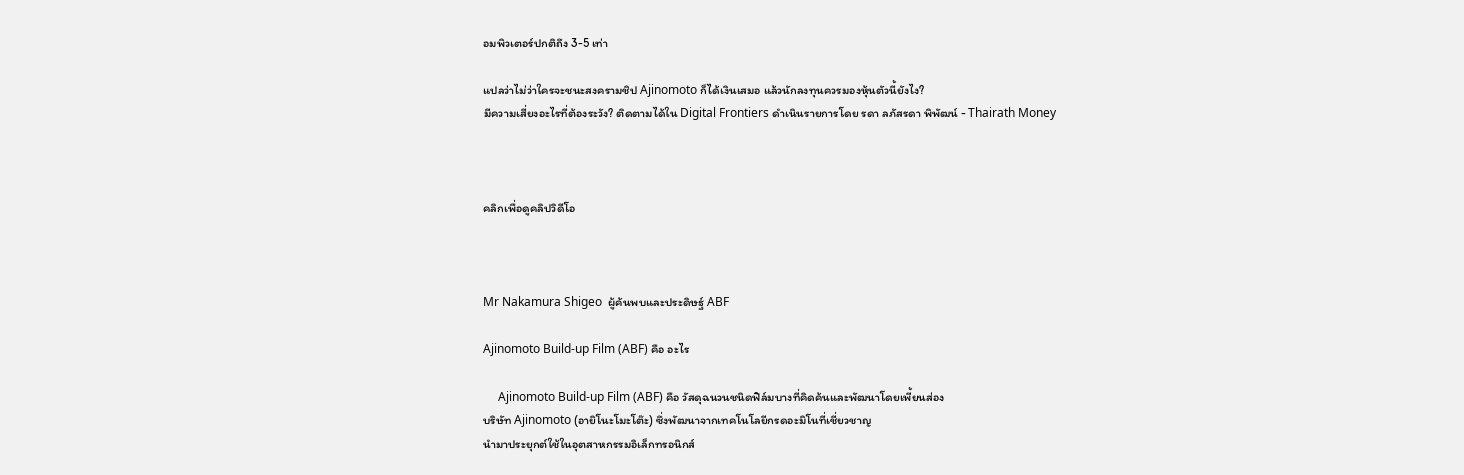อมพิวเตอร์ปกติถึง 3-5 เท่า

แปลว่าไม่ว่าใครจะชนะสงครามชิป Ajinomoto ก็ได้เงินเสมอ แล้วนักลงทุนควรมองหุ้นตัวนี้ยังไง?
มีความเสี่ยงอะไรที่ต้องระวัง? ติดตามได้ใน Digital Frontiers ดำเนินรายการโดย รดา ลภัสรดา พิพัฒน์ - Thairath Money



คลิกเพื่อดูคลิปวิดีโอ



Mr Nakamura Shigeo  ผู้ค้นพบและประดิษฐ์ ABF

Ajinomoto Build-up Film (ABF) คือ อะไร

     Ajinomoto Build-up Film (ABF) คือ วัสดุฉนวนชนิดฟิล์มบางที่คิดค้นและพัฒนาโดยเพี้ยนส่อง
บริษัท Ajinomoto (อายิโนะโมะโต๊ะ) ซึ่งพัฒนาจากเทคโนโลยีกรดอะมิโนที่เชี่ยวชาญ
นำมาประยุกต์ใช้ในอุตสาหกรรมอิเล็กทรอนิกส์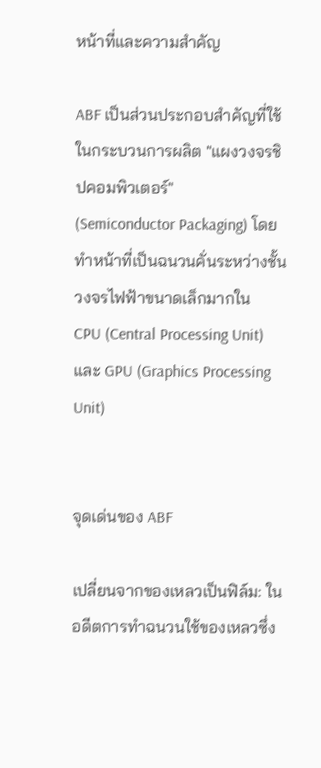หน้าที่และความสำคัญ

ABF เป็นส่วนประกอบสำคัญที่ใช้ในกระบวนการผลิต "แผงวงจรชิปคอมพิวเตอร์"
(Semiconductor Packaging) โดยทำหน้าที่เป็นฉนวนคั่นระหว่างชั้นวงจรไฟฟ้าขนาดเล็กมากใน
CPU (Central Processing Unit) และ GPU (Graphics Processing Unit)


จุดเด่นของ ABF

เปลี่ยนจากของเหลวเป็นฟิล์ม: ในอดีตการทำฉนวนใช้ของเหลวซึ่ง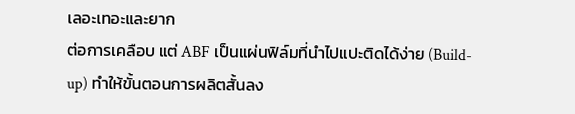เลอะเทอะและยาก
ต่อการเคลือบ แต่ ABF เป็นแผ่นฟิล์มที่นำไปแปะติดได้ง่าย (Build-up) ทำให้ขั้นตอนการผลิตสั้นลง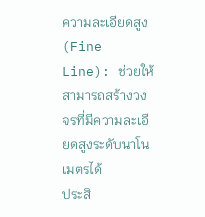ความละเอียดสูง (Fine Line): ช่วยให้สามารถสร้างวงจรที่มีความละเอียดสูงระดับนาโนเมตรได้
ประสิ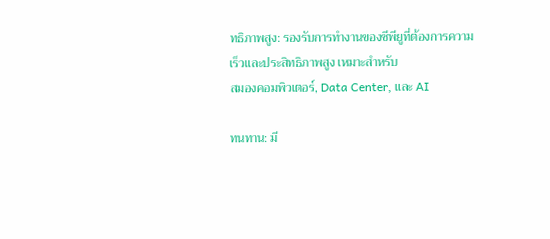ทธิภาพสูง: รองรับการทำงานของซีพียูที่ต้องการความเร็วและประสิทธิภาพสูง เหมาะสำหรับ
สมองคอมพิวเตอร์, Data Center, และ AI

ทนทาน: มี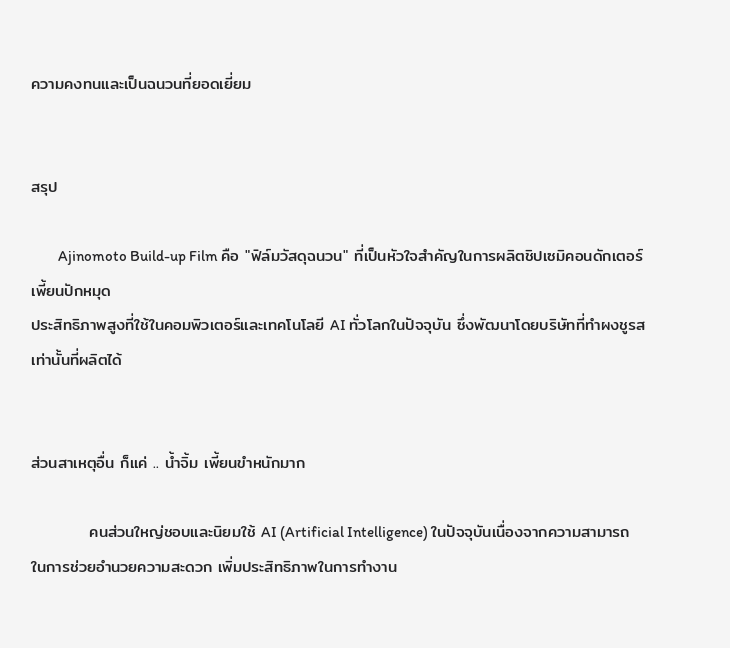ความคงทนและเป็นฉนวนที่ยอดเยี่ยม


สรุป

         Ajinomoto Build-up Film คือ "ฟิล์มวัสดุฉนวน" ที่เป็นหัวใจสำคัญในการผลิตชิปเซมิคอนดักเตอร์ เพี้ยนปักหมุด
ประสิทธิภาพสูงที่ใช้ในคอมพิวเตอร์และเทคโนโลยี AI ทั่วโลกในปัจจุบัน ซึ่งพัฒนาโดยบริษัทที่ทำผงชูรส
เท่านั้นที่ผลิตได้


ส่วนสาเหตุอื่น ก็แค่ .. น้ำจิ้ม เพี้ยนขำหนักมาก

          คนส่วนใหญ่ชอบและนิยมใช้ AI (Artificial Intelligence) ในปัจจุบันเนื่องจากความสามารถ
ในการช่วยอำนวยความสะดวก เพิ่มประสิทธิภาพในการทำงาน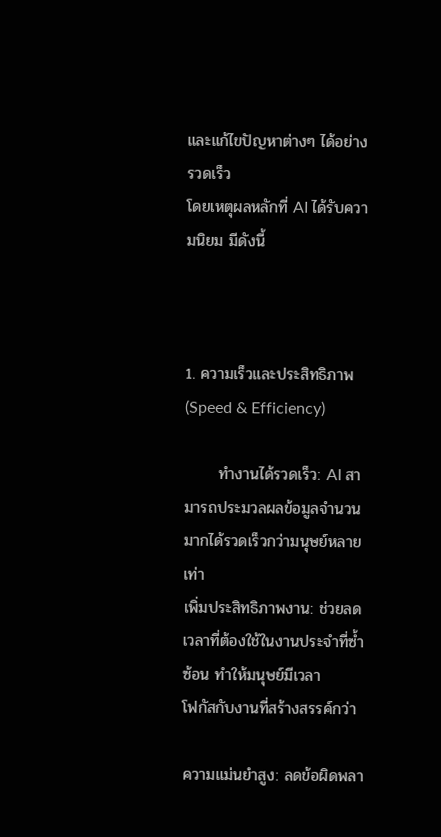และแก้ไขปัญหาต่างๆ ได้อย่างรวดเร็ว
โดยเหตุผลหลักที่ AI ได้รับความนิยม มีดังนี้



1. ความเร็วและประสิทธิภาพ (Speed & Efficiency)

      ทำงานได้รวดเร็ว: AI สามารถประมวลผลข้อมูลจำนวนมากได้รวดเร็วกว่ามนุษย์หลายเท่า
เพิ่มประสิทธิภาพงาน: ช่วยลดเวลาที่ต้องใช้ในงานประจำที่ซ้ำซ้อน ทำให้มนุษย์มีเวลา
โฟกัสกับงานที่สร้างสรรค์กว่า

ความแม่นยำสูง: ลดข้อผิดพลา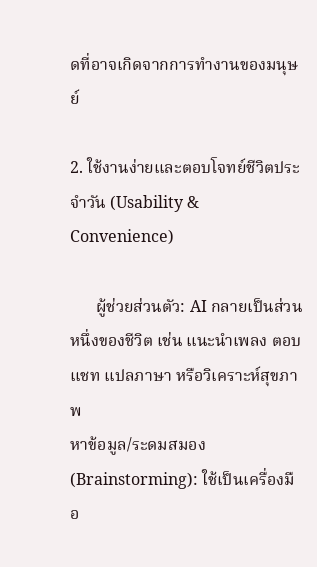ดที่อาจเกิดจากการทำงานของมนุษย์

2. ใช้งานง่ายและตอบโจทย์ชีวิตประจำวัน (Usability & Convenience)

      ผู้ช่วยส่วนตัว: AI กลายเป็นส่วนหนึ่งของชีวิต เช่น แนะนำเพลง ตอบแชท แปลภาษา หรือวิเคราะห์สุขภาพ
หาข้อมูล/ระดมสมอง (Brainstorming): ใช้เป็นเครื่องมือ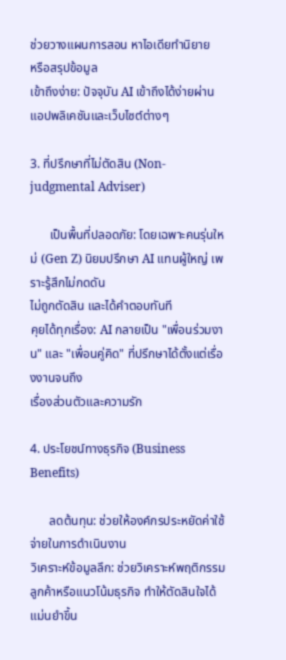ช่วยวางแผนการสอน หาไอเดียทำนิยาย
หรือสรุปข้อมูล
เข้าถึงง่าย: ปัจจุบัน AI เข้าถึงได้ง่ายผ่านแอปพลิเคชันและเว็บไซต์ต่างๆ

3. ที่ปรึกษาที่ไม่ตัดสิน (Non-judgmental Adviser)

      เป็นพื้นที่ปลอดภัย: โดยเฉพาะคนรุ่นใหม่ (Gen Z) นิยมปรึกษา AI แทนผู้ใหญ่ เพราะรู้สึกไม่กดดัน
ไม่ถูกตัดสิน และได้คำตอบทันที
คุยได้ทุกเรื่อง: AI กลายเป็น "เพื่อนร่วมงาน" และ "เพื่อนคู่คิด" ที่ปรึกษาได้ตั้งแต่เรื่องงานจนถึง
เรื่องส่วนตัวและความรัก

4. ประโยชน์ทางธุรกิจ (Business Benefits)

      ลดต้นทุน: ช่วยให้องค์กรประหยัดค่าใช้จ่ายในการดำเนินงาน
วิเคราะห์ข้อมูลลึก: ช่วยวิเคราะห์พฤติกรรมลูกค้าหรือแนวโน้มธุรกิจ ทำให้ตัดสินใจได้แม่นยำขึ้น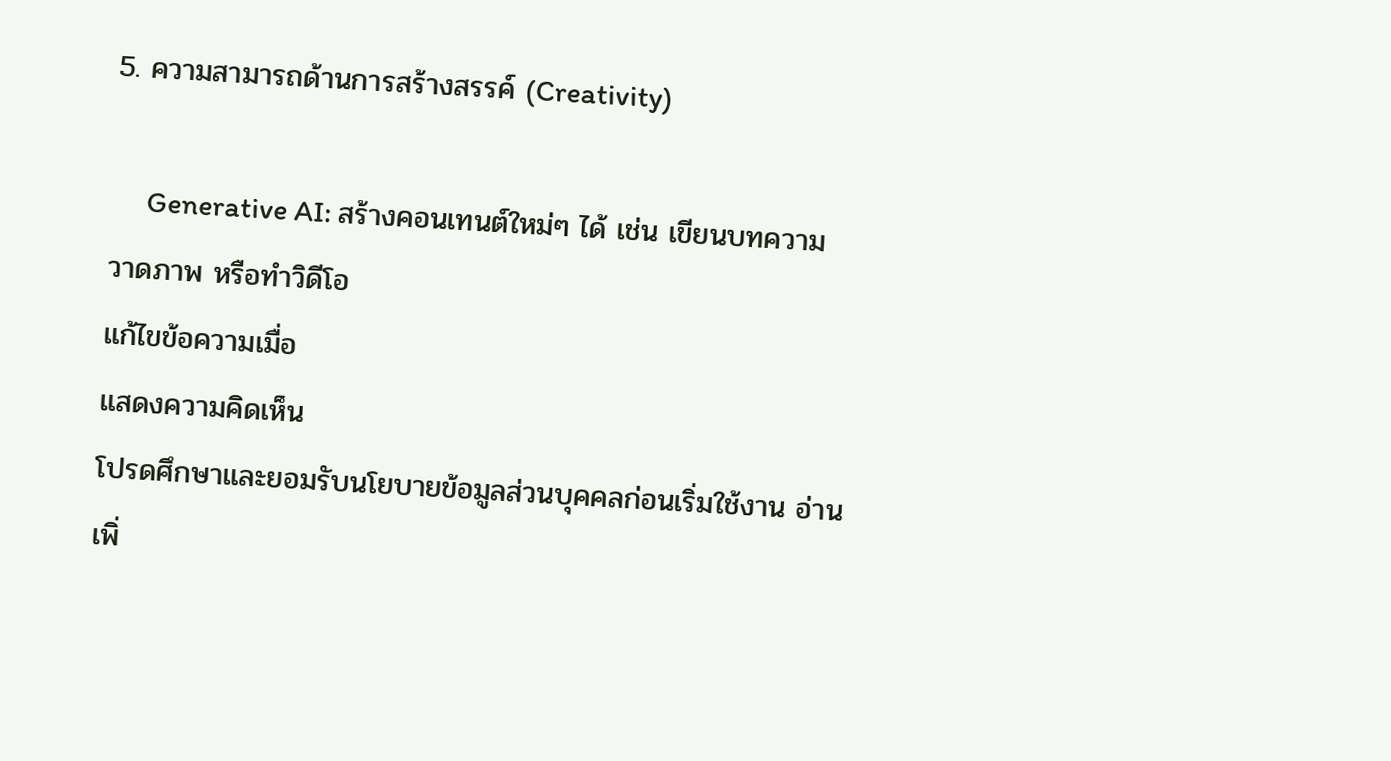5. ความสามารถด้านการสร้างสรรค์ (Creativity)

     Generative AI: สร้างคอนเทนต์ใหม่ๆ ได้ เช่น เขียนบทความ วาดภาพ หรือทำวิดีโอ
แก้ไขข้อความเมื่อ
แสดงความคิดเห็น
โปรดศึกษาและยอมรับนโยบายข้อมูลส่วนบุคคลก่อนเริ่มใช้งาน อ่านเพิ่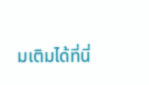มเติมได้ที่นี่